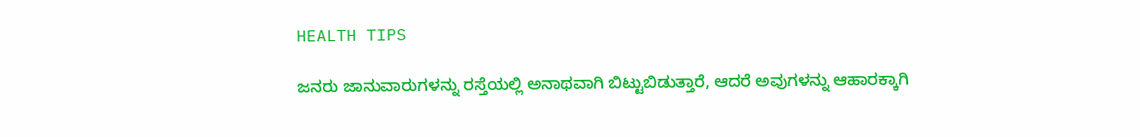HEALTH TIPS

ಜನರು ಜಾನುವಾರುಗಳನ್ನು ರಸ್ತೆಯಲ್ಲಿ ಅನಾಥವಾಗಿ ಬಿಟ್ಟುಬಿಡುತ್ತಾರೆ, ಆದರೆ ಅವುಗಳನ್ನು ಆಹಾರಕ್ಕಾಗಿ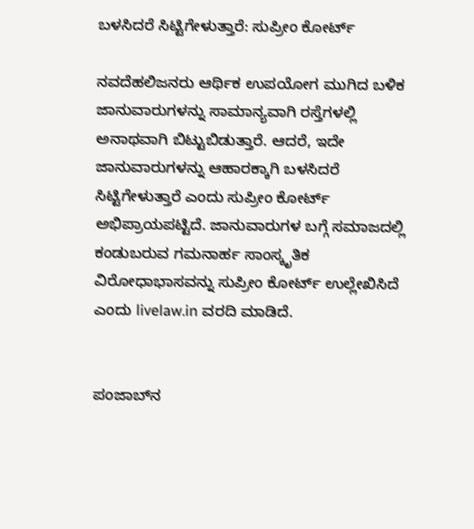ಬಳಸಿದರೆ ಸಿಟ್ಟಿಗೇಳುತ್ತಾರೆ: ಸುಪ್ರೀಂ ಕೋರ್ಟ್

ನವದೆಹಲಿಜನರು ಆರ್ಥಿಕ ಉಪಯೋಗ ಮುಗಿದ ಬಳಿಕ ಜಾನುವಾರುಗಳನ್ನು ಸಾಮಾನ್ಯವಾಗಿ ರಸ್ತೆಗಳಲ್ಲಿ ಅನಾಥವಾಗಿ ಬಿಟ್ಟುಬಿಡುತ್ತಾರೆ. ಆದರೆ, ಇದೇ ಜಾನುವಾರುಗಳನ್ನು ಆಹಾರಕ್ಕಾಗಿ ಬಳಸಿದರೆ ಸಿಟ್ಟಿಗೇಳುತ್ತಾರೆ ಎಂದು ಸುಪ್ರೀಂ ಕೋರ್ಟ್ ಅಭಿಪ್ರಾಯಪಟ್ಟಿದೆ. ಜಾನುವಾರುಗಳ ಬಗ್ಗೆ ಸಮಾಜದಲ್ಲಿ ಕಂಡುಬರುವ ಗಮನಾರ್ಹ ಸಾಂಸ್ಕೃತಿಕ ವಿರೋಧಾಭಾಸವನ್ನು ಸುಪ್ರೀಂ ಕೋರ್ಟ್ ಉಲ್ಲೇಖಿಸಿದೆ ಎಂದು livelaw.in ವರದಿ ಮಾಡಿದೆ.


ಪಂಜಾಬ್‌ನ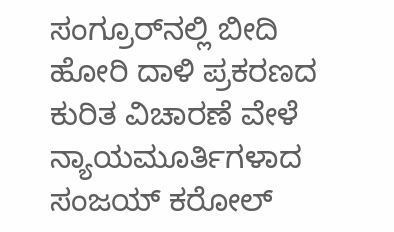ಸಂಗ್ರೂರ್‌ನಲ್ಲಿ ಬೀದಿ ಹೋರಿ ದಾಳಿ ಪ್ರಕರಣದ ಕುರಿತ ವಿಚಾರಣೆ ವೇಳೆ ನ್ಯಾಯಮೂರ್ತಿಗಳಾದ ಸಂಜಯ್ ಕರೋಲ್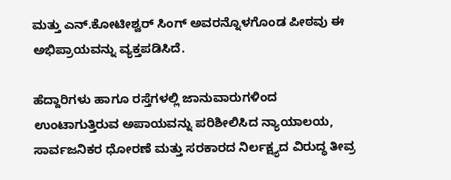ಮತ್ತು ಎನ್.ಕೋಟೀಶ್ವರ್ ಸಿಂಗ್ ಅವರನ್ನೊಳಗೊಂಡ ಪೀಠವು ಈ ಅಭಿಪ್ರಾಯವನ್ನು ವ್ಯಕ್ತಪಡಿಸಿದೆ.

ಹೆದ್ದಾರಿಗಳು ಹಾಗೂ ರಸ್ತೆಗಳಲ್ಲಿ ಜಾನುವಾರುಗಳಿಂದ ಉಂಟಾಗುತ್ತಿರುವ ಅಪಾಯವನ್ನು ಪರಿಶೀಲಿಸಿದ ನ್ಯಾಯಾಲಯ, ಸಾರ್ವಜನಿಕರ ಧೋರಣೆ ಮತ್ತು ಸರಕಾರದ ನಿರ್ಲಕ್ಷ್ಯದ ವಿರುದ್ಧ ತೀವ್ರ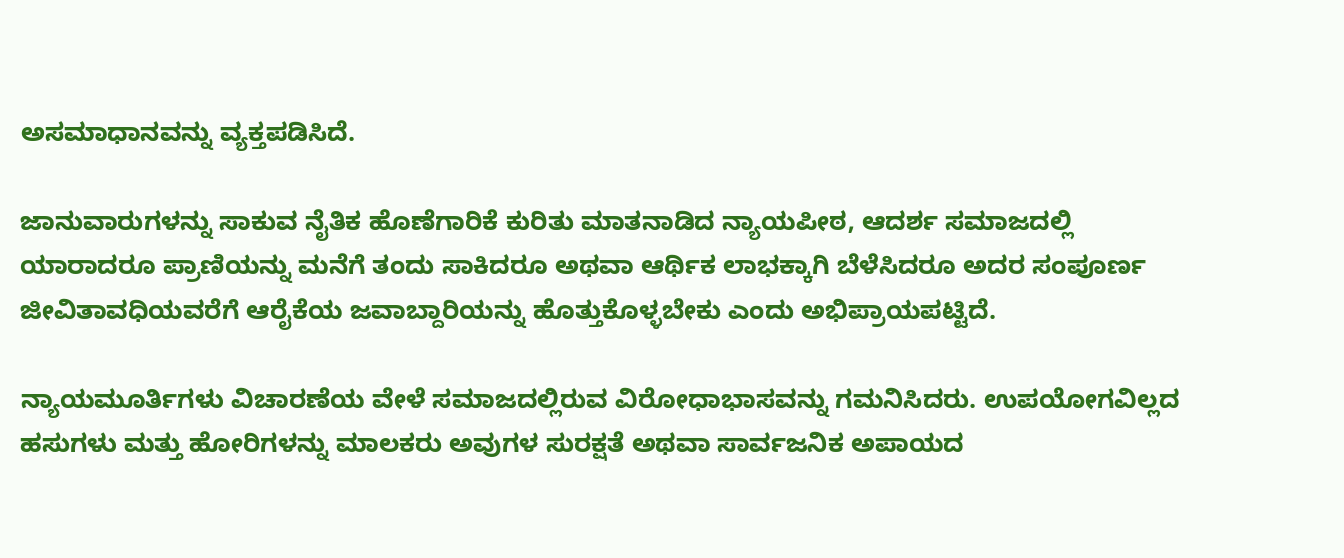ಅಸಮಾಧಾನವನ್ನು ವ್ಯಕ್ತಪಡಿಸಿದೆ.

ಜಾನುವಾರುಗಳನ್ನು ಸಾಕುವ ನೈತಿಕ ಹೊಣೆಗಾರಿಕೆ ಕುರಿತು ಮಾತನಾಡಿದ ನ್ಯಾಯಪೀಠ, ಆದರ್ಶ ಸಮಾಜದಲ್ಲಿ ಯಾರಾದರೂ ಪ್ರಾಣಿಯನ್ನು ಮನೆಗೆ ತಂದು ಸಾಕಿದರೂ ಅಥವಾ ಆರ್ಥಿಕ ಲಾಭಕ್ಕಾಗಿ ಬೆಳೆಸಿದರೂ ಅದರ ಸಂಪೂರ್ಣ ಜೀವಿತಾವಧಿಯವರೆಗೆ ಆರೈಕೆಯ ಜವಾಬ್ದಾರಿಯನ್ನು ಹೊತ್ತುಕೊಳ್ಳಬೇಕು ಎಂದು ಅಭಿಪ್ರಾಯಪಟ್ಟಿದೆ.

ನ್ಯಾಯಮೂರ್ತಿಗಳು ವಿಚಾರಣೆಯ ವೇಳೆ ಸಮಾಜದಲ್ಲಿರುವ ವಿರೋಧಾಭಾಸವನ್ನು ಗಮನಿಸಿದರು. ಉಪಯೋಗವಿಲ್ಲದ ಹಸುಗಳು ಮತ್ತು ಹೋರಿಗಳನ್ನು ಮಾಲಕರು ಅವುಗಳ ಸುರಕ್ಷತೆ ಅಥವಾ ಸಾರ್ವಜನಿಕ ಅಪಾಯದ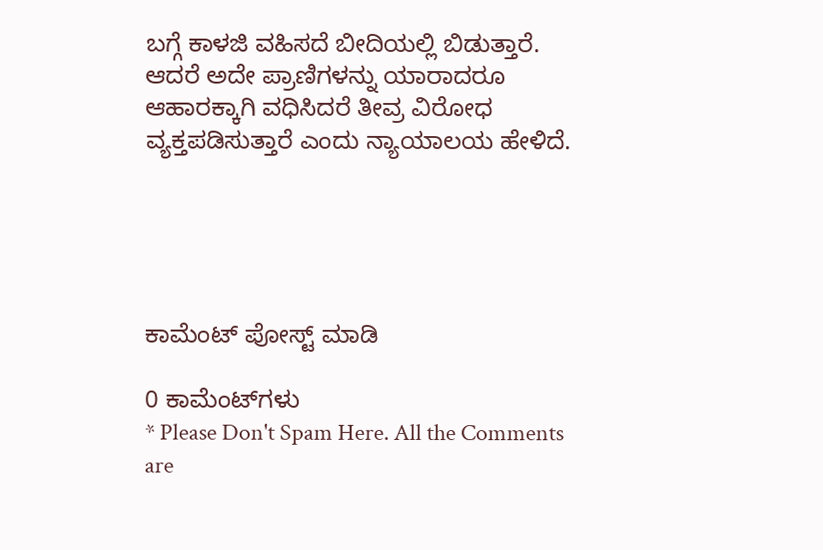ಬಗ್ಗೆ ಕಾಳಜಿ ವಹಿಸದೆ ಬೀದಿಯಲ್ಲಿ ಬಿಡುತ್ತಾರೆ. ಆದರೆ ಅದೇ ಪ್ರಾಣಿಗಳನ್ನು ಯಾರಾದರೂ ಆಹಾರಕ್ಕಾಗಿ ವಧಿಸಿದರೆ ತೀವ್ರ ವಿರೋಧ ವ್ಯಕ್ತಪಡಿಸುತ್ತಾರೆ ಎಂದು ನ್ಯಾಯಾಲಯ ಹೇಳಿದೆ.





ಕಾಮೆಂಟ್‌‌ ಪೋಸ್ಟ್‌ ಮಾಡಿ

0 ಕಾಮೆಂಟ್‌ಗಳು
* Please Don't Spam Here. All the Comments are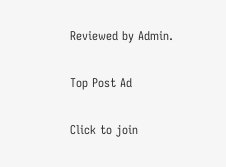Reviewed by Admin.

Top Post Ad

Click to join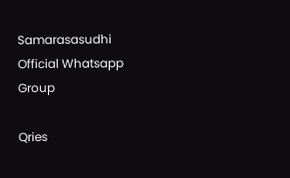Samarasasudhi Official Whatsapp Group

Qries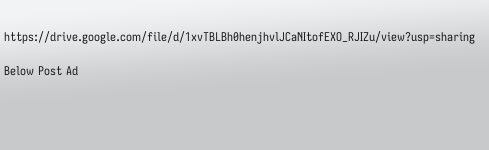https://drive.google.com/file/d/1xvTBLBh0henjhvlJCaNItofEXO_RJIZu/view?usp=sharing

Below Post Ad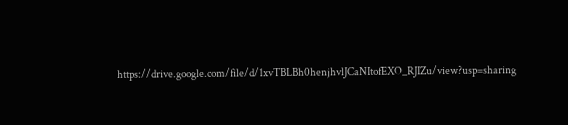https://drive.google.com/file/d/1xvTBLBh0henjhvlJCaNItofEXO_RJIZu/view?usp=sharing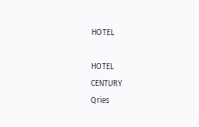HOTEL

HOTEL
CENTURY
Qries